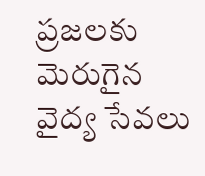ప్రజలకు మెరుగైన వైద్య సేవలు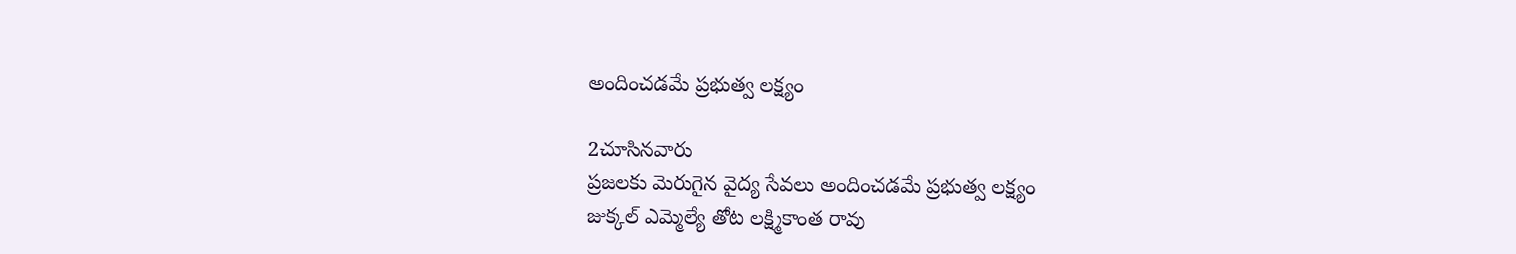అందించడమే ప్రభుత్వ లక్ష్యం

2చూసినవారు
ప్రజలకు మెరుగైన వైద్య సేవలు అందించడమే ప్రభుత్వ లక్ష్యం
జుక్కల్ ఎమ్మెల్యే తోట లక్ష్మికాంత రావు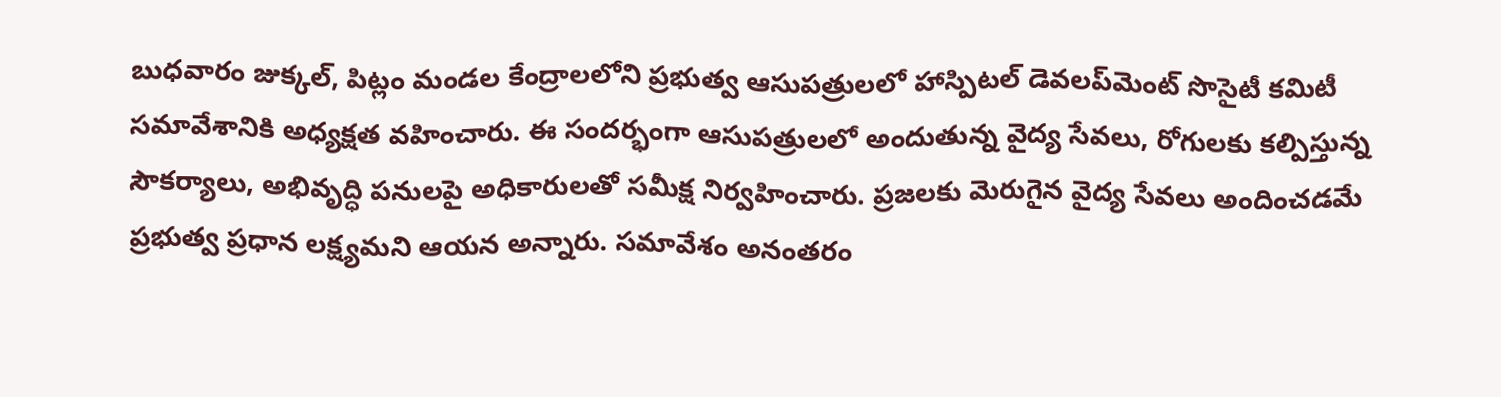బుధవారం జుక్కల్, పిట్లం మండల కేంద్రాలలోని ప్రభుత్వ ఆసుపత్రులలో హాస్పిటల్ డెవలప్‌మెంట్ సొసైటీ కమిటీ సమావేశానికి అధ్యక్షత వహించారు. ఈ సందర్భంగా ఆసుపత్రులలో అందుతున్న వైద్య సేవలు, రోగులకు కల్పిస్తున్న సౌకర్యాలు, అభివృద్ధి పనులపై అధికారులతో సమీక్ష నిర్వహించారు. ప్రజలకు మెరుగైన వైద్య సేవలు అందించడమే ప్రభుత్వ ప్రధాన లక్ష్యమని ఆయన అన్నారు. సమావేశం అనంతరం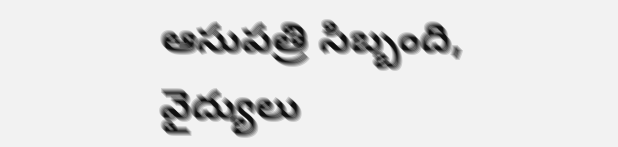ఆసుపత్రి సిబ్బంది, వైద్యులు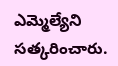ఎమ్మెల్యేని సత్కరించారు.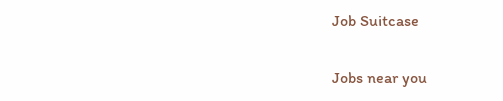Job Suitcase

Jobs near you